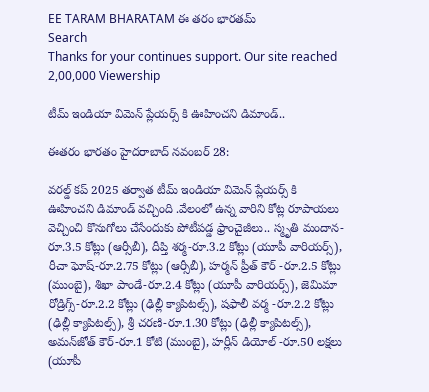EE TARAM BHARATAM ఈ తరం భారతమ్
Search
Thanks for your continues support. Our site reached 2,00,000 Viewership

టీమ్ ఇండియా విమెన్ ప్లేయర్స్ కి ఊహించని డిమాండ్..

ఈతరం భారతం హైదరాబాద్ నవంబర్ 28:

వరల్డ్ కప్ 2025 తర్వాత టీమ్ ఇండియా విమెన్ ప్లేయర్స్ కి ఊహించని డిమాండ్ వచ్చింది .వేలంలో ఉన్న వారిని కోట్ల రూపాయలు వెచ్చించి కొనుగోలు చేసేందుకు పోటీపడ్డ ఫ్రాంచైజీలు.. స్మృతి మందాన-రూ.3.5 కోట్లు (ఆర్సీబీ), దీప్తి శర్మ-రూ.3.2 కోట్లు (యూపీ వారియర్స్‌), రీచా ఘోష్‌-రూ.2.75 కోట్లు (ఆర్సీబీ), హర్మన్‌ ప్రీత్‌ కౌర్‌ -రూ.2.5 కోట్లు (ముంబై), శిఖా పాండే-రూ.2.4 కోట్లు (యూపీ వారియర్స్‌), జెమిమా రోడ్రిగ్స్‌-రూ.2.2 కోట్లు (ఢిల్లీ క్యాపిటల్స్‌), షఫాలీ వర్మ -రూ.2.2 కోట్లు (ఢిల్లీ క్యాపిటల్స్‌), శ్రీ చరణి-రూ.1.30 కోట్లు (ఢిల్లీ క్యాపిటల్స్‌), అమన్‌జోత్ కౌర్-రూ.1 కోటి (ముంబై), హర్లీన్‌ డియోల్ -రూ.50 లక్షలు (యూపీ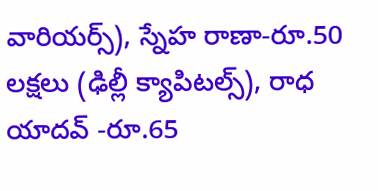వారియర్స్‌), స్నేహ రాణా-రూ.50 లక్షలు (ఢిల్లీ క్యాపిటల్స్‌), రాధ యాదవ్‌ -రూ.65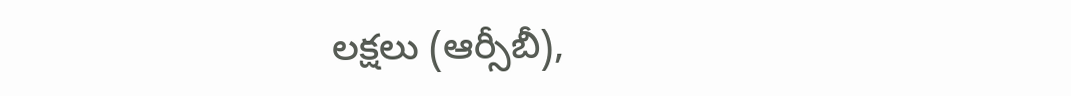లక్షలు (ఆర్సీబీ),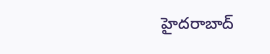హైదరాబాద్‌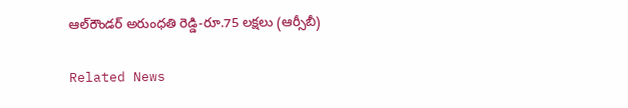ఆల్‌రౌండర్‌ అరుంధతి రెడ్డి-రూ.75 లక్షలు (ఆర్సీబీ)

Related News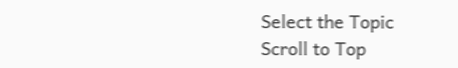Select the Topic
Scroll to Top